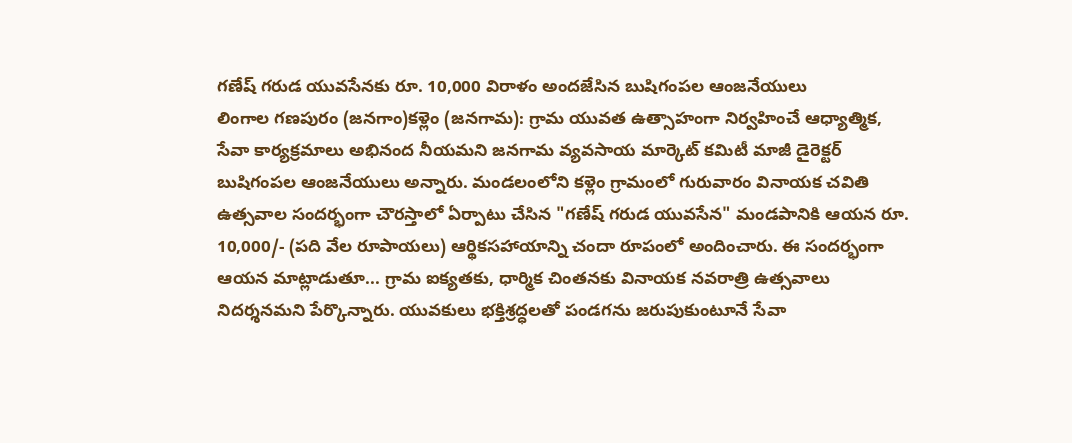గణేష్ గరుడ యువసేనకు రూ. 10,000 విరాళం అందజేసిన బుషిగంపల ఆంజనేయులు
లింగాల గణపురం (జనగాం)కళ్లెం (జనగామ): గ్రామ యువత ఉత్సాహంగా నిర్వహించే ఆధ్యాత్మిక, సేవా కార్యక్రమాలు అభినంద నీయమని జనగామ వ్యవసాయ మార్కెట్ కమిటీ మాజీ డైరెక్టర్ బుషిగంపల ఆంజనేయులు అన్నారు. మండలంలోని కళ్లెం గ్రామంలో గురువారం వినాయక చవితి ఉత్సవాల సందర్భంగా చౌరస్తాలో ఏర్పాటు చేసిన "గణేష్ గరుడ యువసేన" మండపానికి ఆయన రూ. 10,000/- (పది వేల రూపాయలు) ఆర్థికసహాయాన్ని చందా రూపంలో అందించారు. ఈ సందర్భంగా ఆయన మాట్లాడుతూ... గ్రామ ఐక్యతకు, ధార్మిక చింతనకు వినాయక నవరాత్రి ఉత్సవాలు నిదర్శనమని పేర్కొన్నారు. యువకులు భక్తిశ్రద్ధలతో పండగను జరుపుకుంటూనే సేవా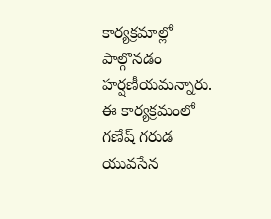కార్యక్రమాల్లో పాల్గొనడం హర్షణీయమన్నారు. ఈ కార్యక్రమంలో గణేష్ గరుడ యువసేన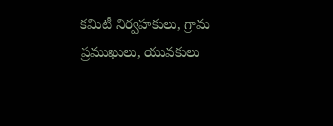కమిటీ నిర్వహకులు, గ్రామ ప్రముఖులు, యువకులు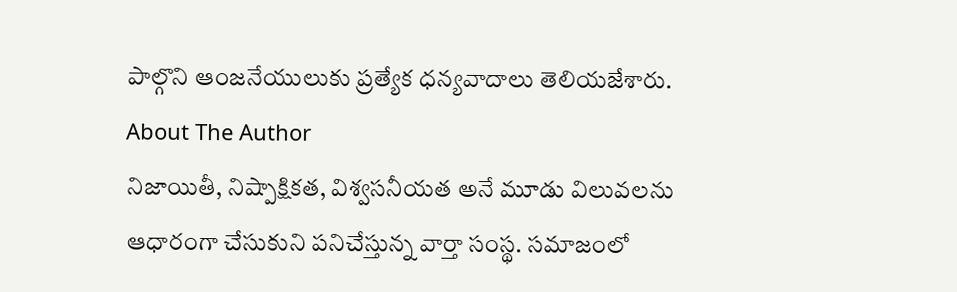పాల్గొని ఆంజనేయులుకు ప్రత్యేక ధన్యవాదాలు తెలియజేశారు.
About The Author
నిజాయితీ, నిష్పాక్షికత, విశ్వసనీయత అనే మూడు విలువలను ఆధారంగా చేసుకుని పనిచేస్తున్న వార్తా సంస్థ. సమాజంలో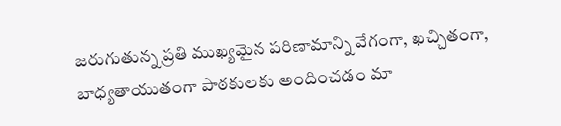జరుగుతున్న ప్రతి ముఖ్యమైన పరిణామాన్ని వేగంగా, ఖచ్చితంగా, బాధ్యతాయుతంగా పాఠకులకు అందించడం మా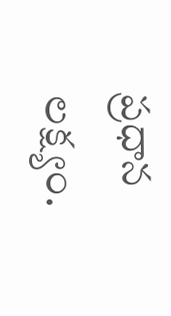ప్రధాన లక్ష్యం.